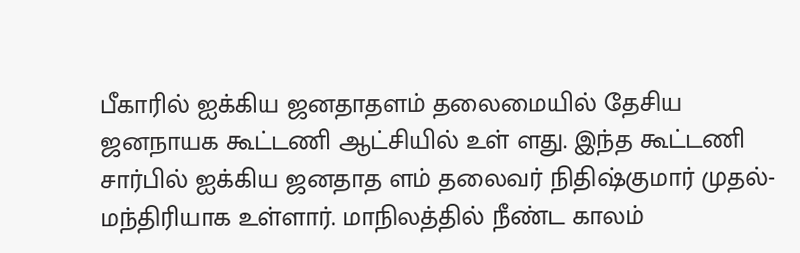பீகாரில் ஐக்கிய ஜனதாதளம் தலைமையில் தேசிய ஜனநாயக கூட்டணி ஆட்சியில் உள் ளது. இந்த கூட்டணி சார்பில் ஐக்கிய ஜனதாத ளம் தலைவர் நிதிஷ்குமார் முதல்-மந்திரியாக உள்ளார். மாநிலத்தில் நீண்ட காலம்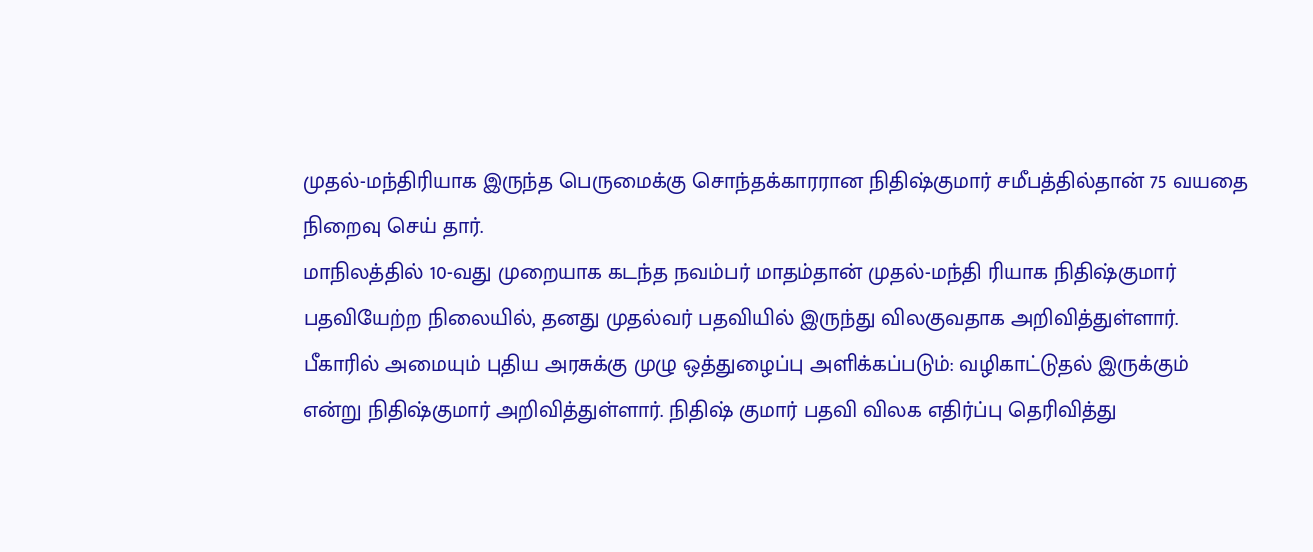முதல்-மந்திரியாக இருந்த பெருமைக்கு சொந்தக்காரரான நிதிஷ்குமார் சமீபத்தில்தான் 75 வயதை நிறைவு செய் தார்.
மாநிலத்தில் 10-வது முறையாக கடந்த நவம்பர் மாதம்தான் முதல்-மந்தி ரியாக நிதிஷ்குமார் பதவியேற்ற நிலையில், தனது முதல்வர் பதவியில் இருந்து விலகுவதாக அறிவித்துள்ளார். பீகாரில் அமையும் புதிய அரசுக்கு முழு ஒத்துழைப்பு அளிக்கப்படும்: வழிகாட்டுதல் இருக்கும் என்று நிதிஷ்குமார் அறிவித்துள்ளார். நிதிஷ் குமார் பதவி விலக எதிர்ப்பு தெரிவித்து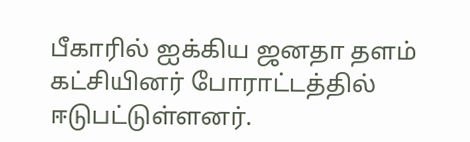பீகாரில் ஐக்கிய ஜனதா தளம் கட்சியினர் போராட்டத்தில் ஈடுபட்டுள்ளனர்.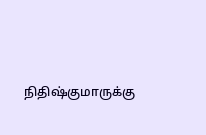நிதிஷ்குமாருக்கு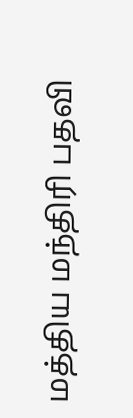மத்திய மந்திரி பதவி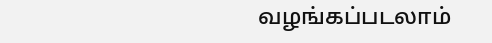வழங்கப்படலாம்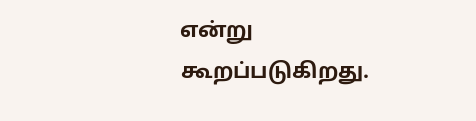என்று கூறப்படுகிறது.